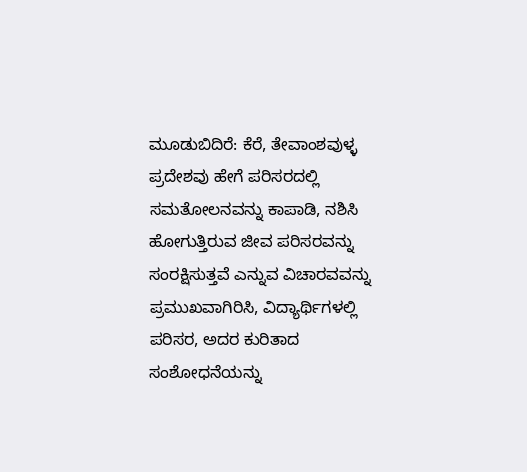ಮೂಡುಬಿದಿರೆ: ಕೆರೆ, ತೇವಾಂಶವುಳ್ಳ ಪ್ರದೇಶವು ಹೇಗೆ ಪರಿಸರದಲ್ಲಿ ಸಮತೋಲನವನ್ನು ಕಾಪಾಡಿ, ನಶಿಸಿ ಹೋಗುತ್ತಿರುವ ಜೀವ ಪರಿಸರವನ್ನು ಸಂರಕ್ಷಿಸುತ್ತವೆ ಎನ್ನುವ ವಿಚಾರವವನ್ನು ಪ್ರಮುಖವಾಗಿರಿಸಿ, ವಿದ್ಯಾರ್ಥಿಗಳಲ್ಲಿ ಪರಿಸರ, ಅದರ ಕುರಿತಾದ ಸಂಶೋಧನೆಯನ್ನು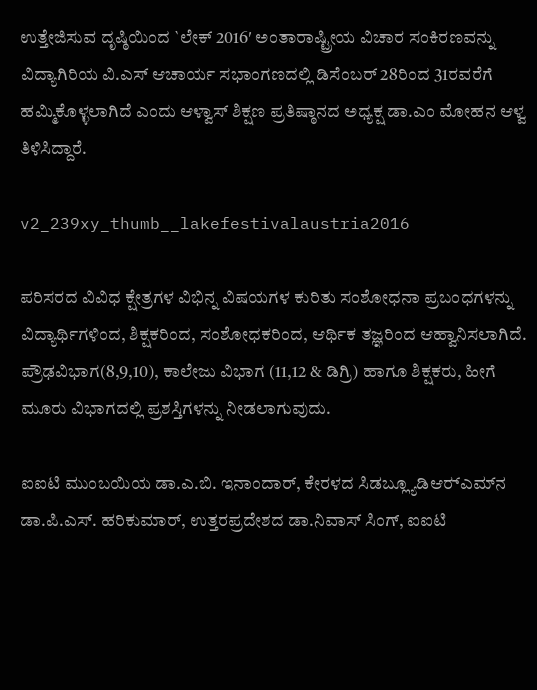ಉತ್ತೇಜಿಸುವ ದೃಷ್ಠಿಯಿಂದ `ಲೇಕ್ 2016′ ಅಂತಾರಾಷ್ಟ್ರೀಯ ವಿಚಾರ ಸಂಕಿರಣವನ್ನು ವಿದ್ಯಾಗಿರಿಯ ವಿ.ಎಸ್ ಆಚಾರ್ಯ ಸಭಾಂಗಣದಲ್ಲಿ ಡಿಸೆಂಬರ್ 28ರಿಂದ 31ರವರೆಗೆ ಹಮ್ಮಿಕೊಳ್ಳಲಾಗಿದೆ ಎಂದು ಆಳ್ವಾಸ್ ಶಿಕ್ಷಣ ಪ್ರತಿಷ್ಠಾನದ ಅಧ್ಯಕ್ಷ ಡಾ.ಎಂ ಮೋಹನ ಆಳ್ವ ತಿಳಿಸಿದ್ದಾರೆ.

v2_239xy_thumb__lakefestivalaustria2016

ಪರಿಸರದ ವಿವಿಧ ಕ್ಷೇತ್ರಗಳ ವಿಭಿನ್ನ ವಿಷಯಗಳ ಕುರಿತು ಸಂಶೋಧನಾ ಪ್ರಬಂಧಗಳನ್ನು ವಿದ್ಯಾರ್ಥಿಗಳಿಂದ, ಶಿಕ್ಷಕರಿಂದ, ಸಂಶೋಧಕರಿಂದ, ಆರ್ಥಿಕ ತಜ್ಞರಿಂದ ಆಹ್ವಾನಿಸಲಾಗಿದೆ. ಪ್ರೌಢವಿಭಾಗ(8,9,10), ಕಾಲೇಜು ವಿಭಾಗ (11,12 & ಡಿಗ್ರಿ) ಹಾಗೂ ಶಿಕ್ಷಕರು, ಹೀಗೆ ಮೂರು ವಿಭಾಗದಲ್ಲಿ ಪ್ರಶಸ್ತಿಗಳನ್ನು ನೀಡಲಾಗುವುದು.

ಐಐಟಿ ಮುಂಬಯಿಯ ಡಾ.ಎ.ಬಿ. ಇನಾಂದಾರ್, ಕೇರಳದ ಸಿಡಬ್ಲ್ಯೂಡಿಆರ್‍ಎಮ್‍ನ ಡಾ.ಪಿ.ಎಸ್. ಹರಿಕುಮಾರ್, ಉತ್ತರಪ್ರದೇಶದ ಡಾ.ನಿವಾಸ್ ಸಿಂಗ್, ಐಐಟಿ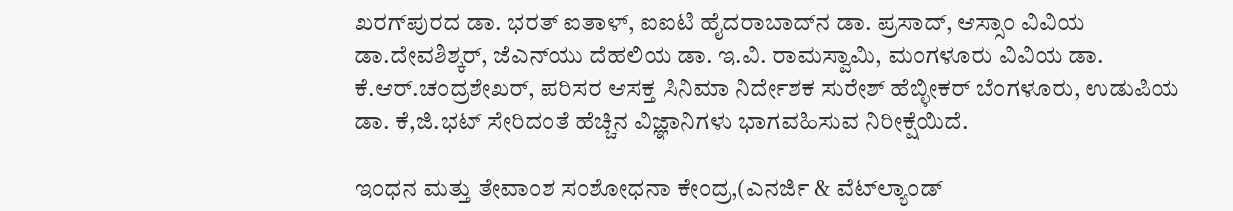ಖರಗ್‍ಪುರದ ಡಾ. ಭರತ್ ಐತಾಳ್, ಐಐಟಿ ಹೈದರಾಬಾದ್‍ನ ಡಾ. ಪ್ರಸಾದ್, ಆಸ್ಸಾಂ ವಿವಿಯ ಡಾ.ದೇವಶಿಶ್ಕರ್, ಜೆಎನ್‍ಯು ದೆಹಲಿಯ ಡಾ. ಇ.ವಿ. ರಾಮಸ್ವಾಮಿ, ಮಂಗಳೂರು ವಿವಿಯ ಡಾ. ಕೆ.ಆರ್.ಚಂದ್ರಶೇಖರ್, ಪರಿಸರ ಆಸಕ್ತ ಸಿನಿಮಾ ನಿರ್ದೇಶಕ ಸುರೇಶ್ ಹೆಬ್ಳೀಕರ್ ಬೆಂಗಳೂರು, ಉಡುಪಿಯ ಡಾ. ಕೆ,ಜಿ.ಭಟ್ ಸೇರಿದಂತೆ ಹೆಚ್ಚಿನ ವಿಜ್ಞಾನಿಗಳು ಭಾಗವಹಿಸುವ ನಿರೀಕ್ಷೆಯಿದೆ.

ಇಂಧನ ಮತ್ತು ತೇವಾಂಶ ಸಂಶೋಧನಾ ಕೇಂದ್ರ,(ಎನರ್ಜಿ & ವೆಟ್‍ಲ್ಯಾಂಡ್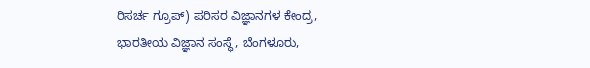ರಿಸರ್ಚ ಗ್ರೂಪ್) ಪರಿಸರ ವಿಜ್ಞಾನಗಳ ಕೇಂದ್ರ, ಭಾರತೀಯ ವಿಜ್ಞಾನ ಸಂಸ್ಥೆ, ಬೆಂಗಳೂರು,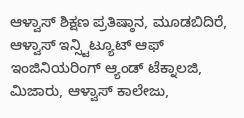ಆಳ್ವಾಸ್ ಶಿಕ್ಷಣ ಪ್ರತಿಷ್ಠಾನ, ಮೂಡಬಿದಿರೆ, ಆಳ್ವಾಸ್ ಇನ್ಸ್ಟಿಟ್ಯೂಟ್ ಆಫ್ ಇಂಜಿನಿಯರಿಂಗ್ ಆ್ಯಂಡ್ ಟೆಕ್ನಾಲಜಿ, ಮಿಜಾರು, ಆಳ್ವಾಸ್ ಕಾಲೇಜು,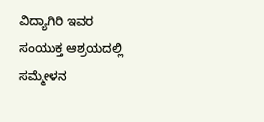ವಿದ್ಯಾಗಿರಿ ಇವರ ಸಂಯುಕ್ತ ಆಶ್ರಯದಲ್ಲಿ ಸಮ್ಮೇಳನ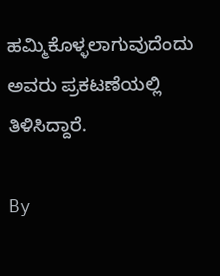ಹಮ್ಮಿಕೊಳ್ಳಲಾಗುವುದೆಂದು ಅವರು ಪ್ರಕಟಣೆಯಲ್ಲಿ ತಿಳಿಸಿದ್ದಾರೆ.

By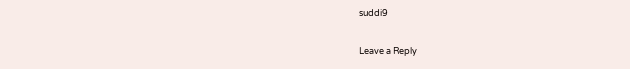suddi9

Leave a Reply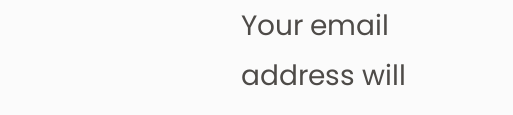Your email address will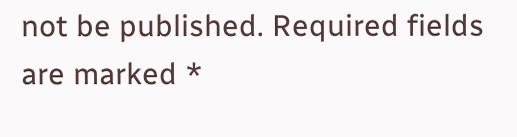not be published. Required fields are marked *